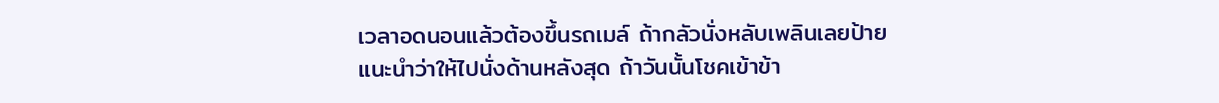เวลาอดนอนแล้วต้องขึ้นรถเมล์ ถ้ากลัวนั่งหลับเพลินเลยป้าย แนะนำว่าให้ไปนั่งด้านหลังสุด ถ้าวันนั้นโชคเข้าข้า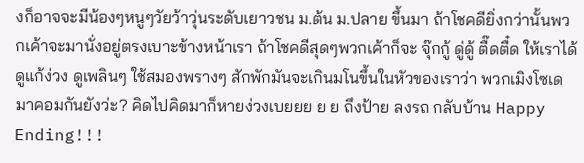งก็อาจจะมีน้องๆหนูๆวัยว้าวุ่นระดับเยาวชน ม.ต้น ม.ปลาย ขึ้นมา ถ้าโชคดียิ่งกว่านั้นพวกเค้าจะมานั่งอยู่ตรงเบาะข้างหน้าเรา ถ้าโชคดีสุดๆพวกเค้าก็จะ จุ๊กกู้ ดู่ดู้ ตื๊ดตื๋ด ให้เราได้ดูแก้ง่วง ดูเพลินๆ ใช้สมองพรางๆ สักพักมันจะเกินมโนขึ้นในหัวของเราว่า พวกเมิงโซเดมาคอมกันยังว่ะ? คิดไปคิดมาก็หายง่วงเบยยย ย ย ถึงป้าย ลงรถ กลับบ้าน Happy Ending!!!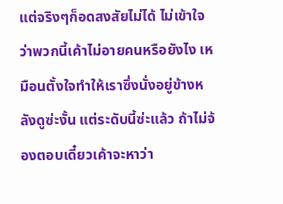แต่จริงๆก็อดสงสัยไม่ได้ ไม่เข้าใจว่าพวกนี้เค้าไม่อายคนหรือยังไง เหมือนตั้งใจทำให้เราซึ่งนั่งอยู่ข้างหลังดูซ่ะงั้น แต่ระดับนี้ซ่ะแล้ว ถ้าไม่จ้องตอบเดี๋ยวเค้าจะหาว่า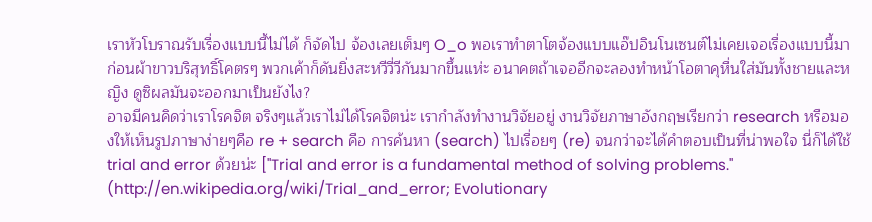เราหัวโบราณรับเรื่องแบบนี้ไม่ได้ ก็จัดไป จ้องเลยเต็มๆ O_o พอเราทำตาโตจ้องแบบแอ๊ปอินโนเซนต์ไม่เคยเจอเรื่องแบบนี้มาก่อนผ้าขาวบริสุทธิ์โคตรๆ พวกเค้าก็ดันยิ่งสะหวีวี่วีกันมากขึ้นแห่ะ อนาคตถ้าเจออีกจะลองทำหน้าโอตาคุหื่นใส่มันทั้งชายและหญิง ดูซิผลมันจะออกมาเป็นยังไง?
อาจมีคนคิดว่าเราโรคจิต จริงๆแล้วเราไม่ได้โรคจิตน่ะ เรากำลังทำงานวิจัยอยู่ งานวิจัยภาษาอังกฤษเรียกว่า research หรือมองให้เห็นรูปภาษาง่ายๆคือ re + search คือ การค้นหา (search) ไปเรื่อยๆ (re) จนกว่าจะได้คำตอบเป็นที่น่าพอใจ นี่ก็ได้ใช้ trial and error ด้วยน่ะ ["Trial and error is a fundamental method of solving problems." (http://en.wikipedia.org/wiki/Trial_and_error; Evolutionary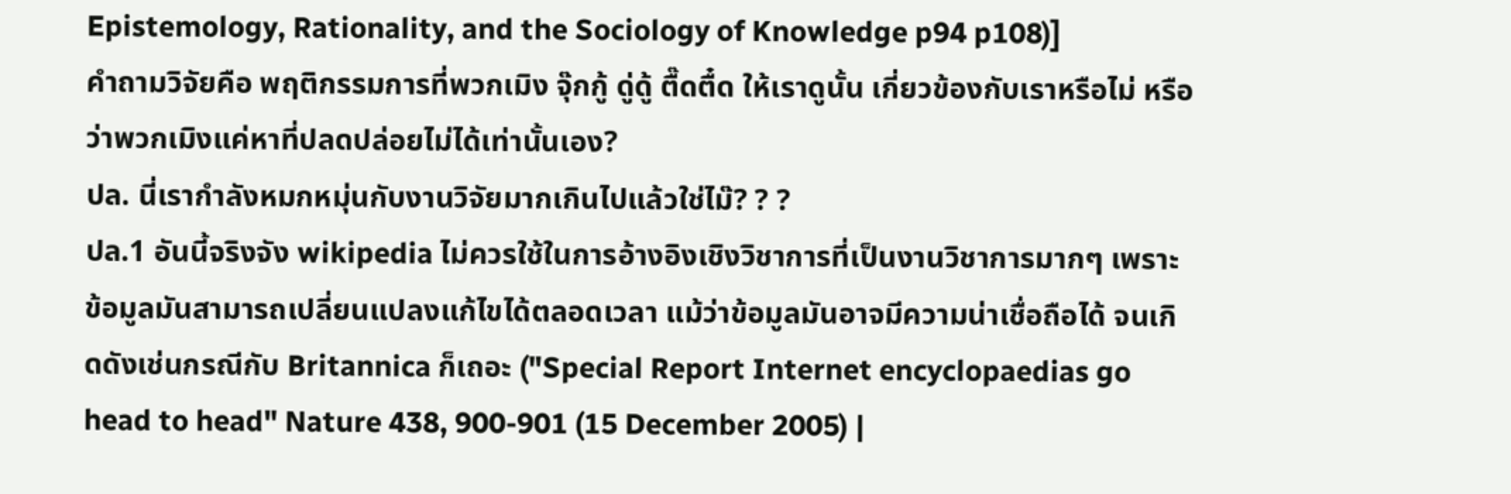Epistemology, Rationality, and the Sociology of Knowledge p94 p108)]
คำถามวิจัยคือ พฤติกรรมการที่พวกเมิง จุ๊กกู้ ดู่ดู้ ตื๊ดตื๋ด ให้เราดูนั้น เกี่ยวข้องกับเราหรือไม่ หรือว่าพวกเมิงแค่หาที่ปลดปล่อยไม่ได้เท่านั้นเอง?
ปล. นี่เรากำลังหมกหมุ่นกับงานวิจัยมากเกินไปแล้วใช่ไม๊? ? ?
ปล.1 อันนี้จริงจัง wikipedia ไม่ควรใช้ในการอ้างอิงเชิงวิชาการที่เป็นงานวิชาการมากๆ เพราะข้อมูลมันสามารถเปลี่ยนแปลงแก้ไขได้ตลอดเวลา แม้ว่าข้อมูลมันอาจมีความน่าเชื่อถือได้ จนเกิดดังเช่นกรณีกับ Britannica ก็เถอะ ("Special Report Internet encyclopaedias go head to head" Nature 438, 900-901 (15 December 2005) |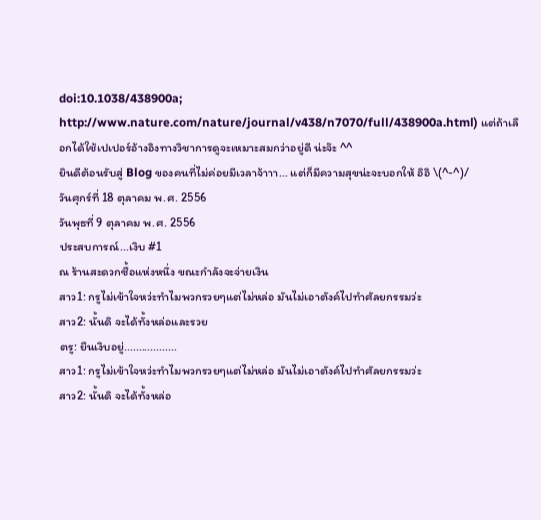doi:10.1038/438900a; http://www.nature.com/nature/journal/v438/n7070/full/438900a.html) แต่ถ้าเลือกได้ใช้เปเปอร์อ้างอิงทางวิชาการดูจะเหมาะสมกว่าอยู่ดี น่ะจ๊ะ ^^
ยินดีต้อนรับสู่ Blog ของคนที่ไม่ค่อยมีเวลาจ้าาา... แต่ก็มีความสุขน่ะจะบอกให้ อิอิ \(^-^)/
วันศุกร์ที่ 18 ตุลาคม พ.ศ. 2556
วันพุธที่ 9 ตุลาคม พ.ศ. 2556
ประสบการณ์...เงิบ #1
ณ ร้านสะดวกซื้อแห่งหนึ่ง ขณะกำลังจะจ่ายเงิน
สาว1: กรูไม่เข้าใจหว่ะทำไมพวกรวยๆแต่ไม่หล่อ มันไม่เอาตังค์ไปทำศัลยกรรมว่ะ
สาว2: นั้นดิ จะได้ทั้งหล่อและรวย
ตรู: ยืนเงิบอยู่..................
สาว1: กรูไม่เข้าใจหว่ะทำไมพวกรวยๆแต่ไม่หล่อ มันไม่เอาตังค์ไปทำศัลยกรรมว่ะ
สาว2: นั้นดิ จะได้ทั้งหล่อ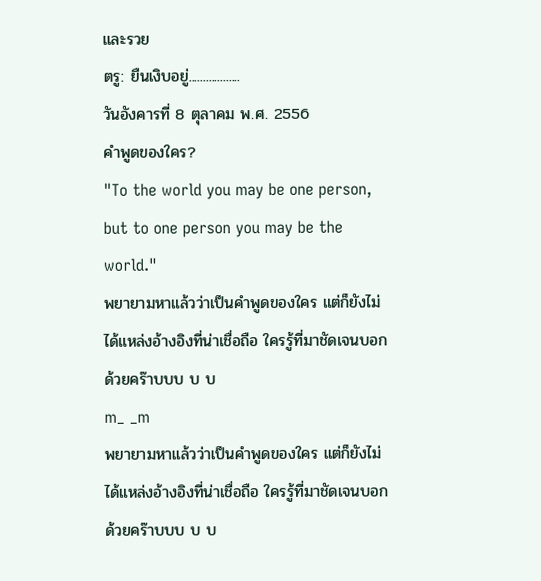และรวย
ตรู: ยืนเงิบอยู่..................
วันอังคารที่ 8 ตุลาคม พ.ศ. 2556
คำพูดของใคร?
"To the world you may be one person, but to one person you may be the world."
พยายามหาแล้วว่าเป็นคำพูดของใคร แต่ก็ยังไม่ได้แหล่งอ้างอิงที่น่าเชื่อถือ ใครรู้ที่มาชัดเจนบอกด้วยคร๊าบบบ บ บ
m_ _m
พยายามหาแล้วว่าเป็นคำพูดของใคร แต่ก็ยังไม่ได้แหล่งอ้างอิงที่น่าเชื่อถือ ใครรู้ที่มาชัดเจนบอกด้วยคร๊าบบบ บ บ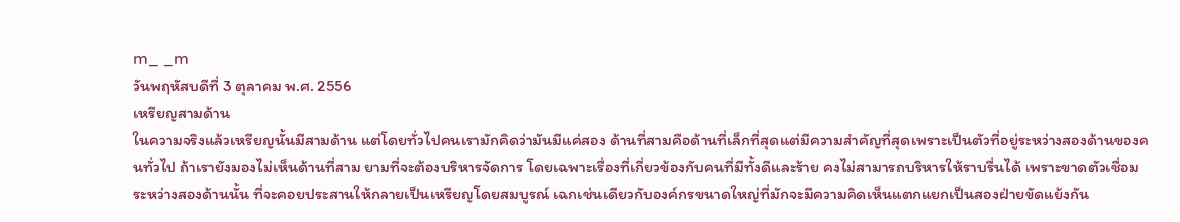m_ _m
วันพฤหัสบดีที่ 3 ตุลาคม พ.ศ. 2556
เหรียญสามด้าน
ในความจริงแล้วเหรียญนั้นมีสามด้าน แต่โดยทั่วไปคนเรามักคิดว่ามันมีแค่สอง ด้านที่สามคือด้านที่เล็กที่สุดแต่มีความสำคัญที่สุดเพราะเป็นตัวที่อยู่ระหว่างสองด้านของคนทั่วไป ถ้าเรายังมองไม่เห็นด้านที่สาม ยามที่จะต้องบริหารจัดการ โดยเฉพาะเรื่องที่เกี่ยวข้องกับคนที่มีทั้งดีและร้าย คงไม่สามารถบริหารให้ราบรื่นได้ เพราะขาดตัวเชื่อมระหว่างสองด้านนั้น ที่จะคอยประสานให้กลายเป็นเหรียญโดยสมบูรณ์ เฉกเช่นเดียวกับองค์กรขนาดใหญ่ที่มักจะมีความคิดเห็นแตกแยกเป็นสองฝ่ายขัดแย้งกัน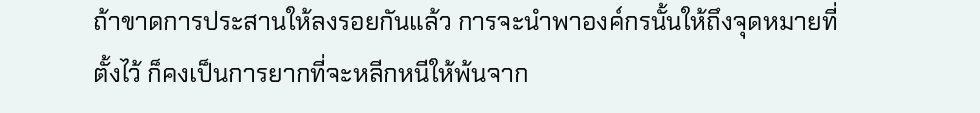ถ้าขาดการประสานให้ลงรอยกันแล้ว การจะนำพาองค์กรนั้นให้ถึงจุดหมายที่ตั้งไว้ ก็คงเป็นการยากที่จะหลีกหนีให้พ้นจาก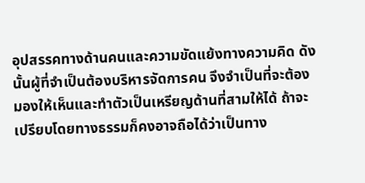อุปสรรคทางด้านคนและความขัดแย้งทางความคิด ดังนั้นผู้ที่จำเป็นต้องบริหารจัดการคน จึงจำเป็นที่จะต้องมองให้เห็นและทำตัวเป็นเหรียญด้านที่สามให้ได้ ถ้าจะเปรียบโดยทางธรรมก็คงอาจถือได้ว่าเป็นทาง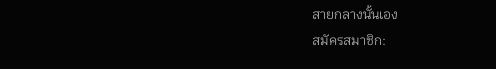สายกลางนั้นเอง
สมัครสมาชิก: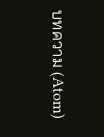บทความ (Atom)